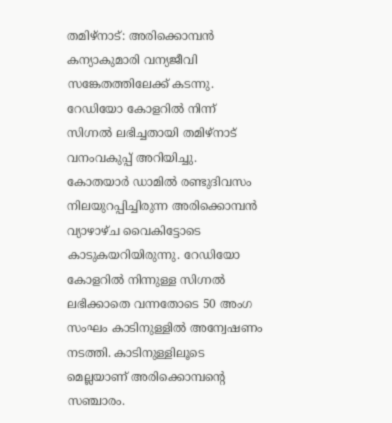തമിഴ്നാട്: അരിക്കൊമ്പൻ കന്യാകുമാരി വന്യജീവി സങ്കേതത്തിലേക്ക് കടന്നു. റേഡിയോ കോളറിൽ നിന്ന് സിഗ്നൽ ലഭിച്ചതായി തമിഴ്നാട് വനംവകുപ്പ് അറിയിച്ചു.
കോതയാർ ഡാമിൽ രണ്ടുദിവസം നിലയുറപ്പിച്ചിരുന്ന അരിക്കൊമ്പൻ വ്യാഴാഴ്ച വൈകിട്ടോടെ കാടുകയറിയിരുന്നു. റേഡിയോ കോളറിൽ നിന്നുള്ള സിഗ്നൽ ലഭിക്കാതെ വന്നതോടെ 50 അംഗ സംഘം കാടിനുള്ളിൽ അന്വേഷണം നടത്തി. കാടിനുള്ളിലൂടെ മെല്ലയാണ് അരിക്കൊമ്പന്റെ സഞ്ചാരം.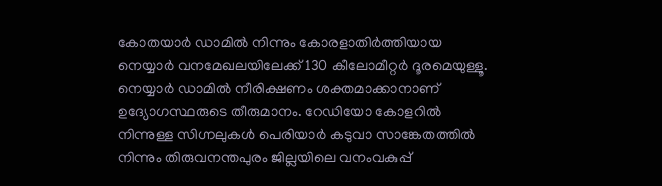കോതയാർ ഡാമിൽ നിന്നും കോരളാതിർത്തിയായ നെയ്യാർ വനമേഖലയിലേക്ക് 130 കീലോമീറ്റർ ദൂരമെയുള്ളൂ. നെയ്യാർ ഡാമിൽ നീരിക്ഷണം ശക്തമാക്കാനാണ് ഉദ്യോഗസ്ഥരുടെ തീരുമാനം. റേഡിയോ കോളറിൽ നിന്നുള്ള സിഗ്നലുകൾ പെരിയാർ കടുവാ സാങ്കേതത്തിൽ നിന്നും തിരുവനന്തപുരം ജില്ലയിലെ വനംവകുപ്പ്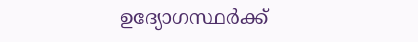ഉദ്യോഗസ്ഥർക്ക്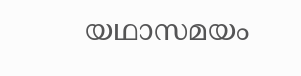യഥാസമയം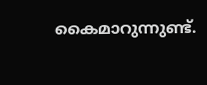കൈമാറുന്നുണ്ട്.